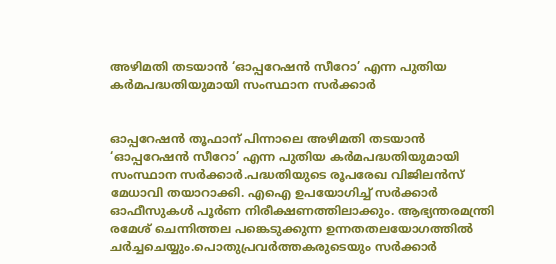അഴിമതി തടയാന്‍ ‘ഓപ്പറേഷന്‍ സീറോ’ എന്ന പുതിയ കര്‍മപദ്ധതിയുമായി സംസ്ഥാന സര്‍ക്കാര്‍


ഓപ്പറേഷന്‍ തൂഫാന് പിന്നാലെ അഴിമതി തടയാന്‍ ‘ഓപ്പറേഷന്‍ സീറോ’ എന്ന പുതിയ കര്‍മപദ്ധതിയുമായി സംസ്ഥാന സര്‍ക്കാര്‍.പദ്ധതിയുടെ രൂപരേഖ വിജിലന്‍സ് മേധാവി തയാറാക്കി. എഐ ഉപയോഗിച്ച് സര്‍ക്കാര്‍ ഓഫീസുകള്‍ പൂര്‍ണ നിരീക്ഷണത്തിലാക്കും. ആഭ്യന്തരമന്ത്രി രമേശ് ചെന്നിത്തല പങ്കെടുക്കുന്ന ഉന്നതതലയോഗത്തില്‍ ചര്‍ച്ചചെയ്യും.പൊതുപ്രവര്‍ത്തകരുടെയും സര്‍ക്കാര്‍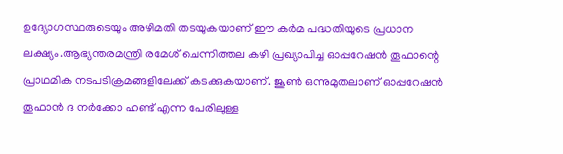ഉദ്യോഗസ്ഥരുടെയും അഴിമതി തടയുകയാണ് ഈ കര്‍മ പദ്ധതിയുടെ പ്രധാന ലക്ഷ്യം.ആഭ്യന്തരമന്ത്രി രമേശ് ചെന്നിത്തല കഴി പ്രഖ്യാപിച്ച ഓപ്പറേഷന്‍ തൂഫാന്റെ പ്രാഥമിക നടപടിക്രമങ്ങളിലേക്ക് കടക്കുകയാണ്. ജൂണ്‍ ഒന്നുമുതലാണ് ഓപ്പറേഷന്‍ തൂഫാന്‍ ദ നര്‍ക്കോ ഹണ്ട് എന്ന പേരിലുള്ള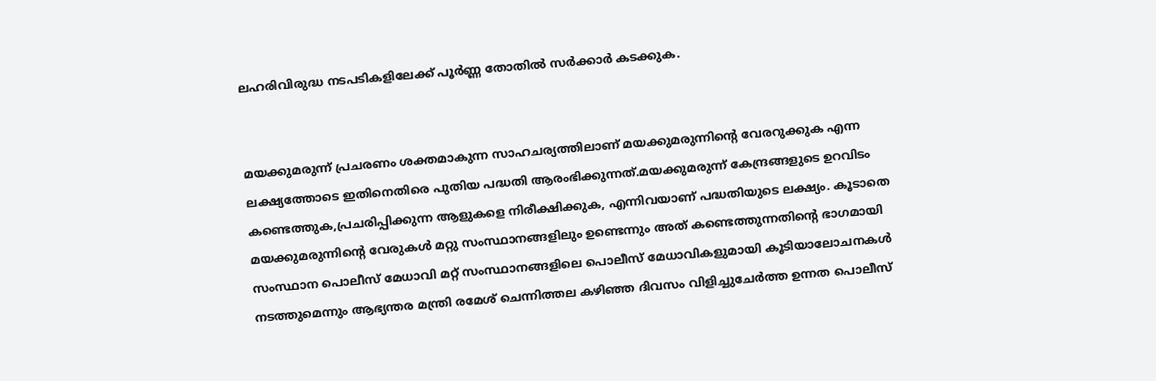ലഹരിവിരുദ്ധ നടപടികളിലേക്ക് പൂര്‍ണ്ണ തോതില്‍ സര്‍ക്കാര്‍ കടക്കുക.


മയക്കുമരുന്ന് പ്രചരണം ശക്തമാകുന്ന സാഹചര്യത്തിലാണ് മയക്കുമരുന്നിന്റെ വേരറുക്കുക എന്ന ലക്ഷ്യത്തോടെ ഇതിനെതിരെ പുതിയ പദ്ധതി ആരംഭിക്കുന്നത്.മയക്കുമരുന്ന് കേന്ദ്രങ്ങളുടെ ഉറവിടം കണ്ടെത്തുക,പ്രചരിപ്പിക്കുന്ന ആളുകളെ നിരീക്ഷിക്കുക, എന്നിവയാണ് പദ്ധതിയുടെ ലക്ഷ്യം. കൂടാതെ മയക്കുമരുന്നിന്റെ വേരുകള്‍ മറ്റു സംസ്ഥാനങ്ങളിലും ഉണ്ടെന്നും അത് കണ്ടെത്തുന്നതിന്റെ ഭാഗമായി സംസ്ഥാന പൊലീസ് മേധാവി മറ്റ് സംസ്ഥാനങ്ങളിലെ പൊലീസ് മേധാവികളുമായി കൂടിയാലോചനകള്‍ നടത്തുമെന്നും ആഭ്യന്തര മന്ത്രി രമേശ് ചെന്നിത്തല കഴിഞ്ഞ ദിവസം വിളിച്ചുചേര്‍ത്ത ഉന്നത പൊലീസ്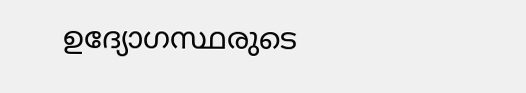ഉദ്യോഗസ്ഥരുടെ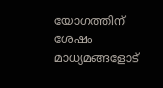യോഗത്തിന് ശേഷം മാധ്യമങ്ങളോട്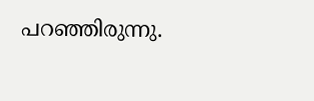പറഞ്ഞിരുന്നു.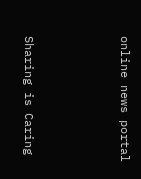online news portal



Sharing is Caring